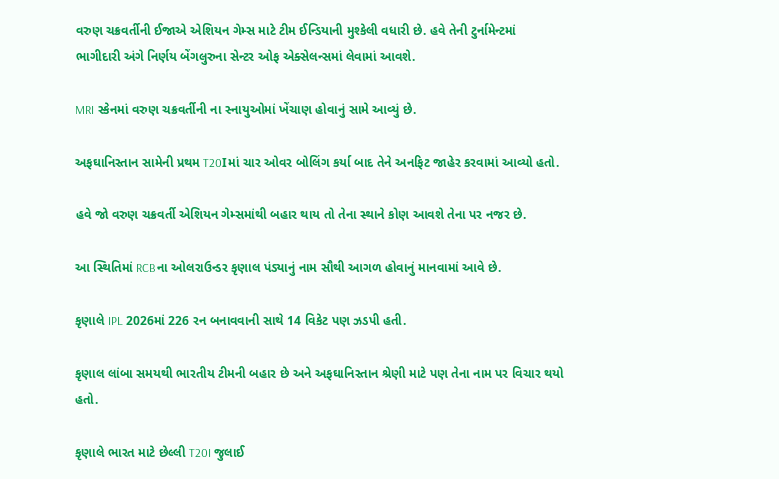વરુણ ચક્રવર્તીની ઈજાએ એશિયન ગેમ્સ માટે ટીમ ઈન્ડિયાની મુશ્કેલી વધારી છે. હવે તેની ટુર્નામેન્ટમાં ભાગીદારી અંગે નિર્ણય બેંગલુરુના સેન્ટર ઓફ એક્સેલન્સમાં લેવામાં આવશે.

MRI સ્કેનમાં વરુણ ચક્રવર્તીની ના સ્નાયુઓમાં ખેંચાણ હોવાનું સામે આવ્યું છે.

અફઘાનિસ્તાન સામેની પ્રથમ T20Iમાં ચાર ઓવર બોલિંગ કર્યા બાદ તેને અનફિટ જાહેર કરવામાં આવ્યો હતો.

હવે જો વરુણ ચક્રવર્તી એશિયન ગેમ્સમાંથી બહાર થાય તો તેના સ્થાને કોણ આવશે તેના પર નજર છે.

આ સ્થિતિમાં RCBના ઓલરાઉન્ડર કૃણાલ પંડ્યાનું નામ સૌથી આગળ હોવાનું માનવામાં આવે છે.

કૃણાલે IPL 2026માં 226 રન બનાવવાની સાથે 14 વિકેટ પણ ઝડપી હતી.

કૃણાલ લાંબા સમયથી ભારતીય ટીમની બહાર છે અને અફઘાનિસ્તાન શ્રેણી માટે પણ તેના નામ પર વિચાર થયો હતો.

કૃણાલે ભારત માટે છેલ્લી T20I જુલાઈ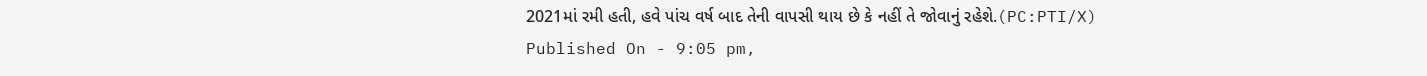2021માં રમી હતી, હવે પાંચ વર્ષ બાદ તેની વાપસી થાય છે કે નહીં તે જોવાનું રહેશે.(PC:PTI/X)
Published On - 9:05 pm,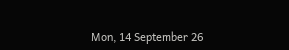Mon, 14 September 26